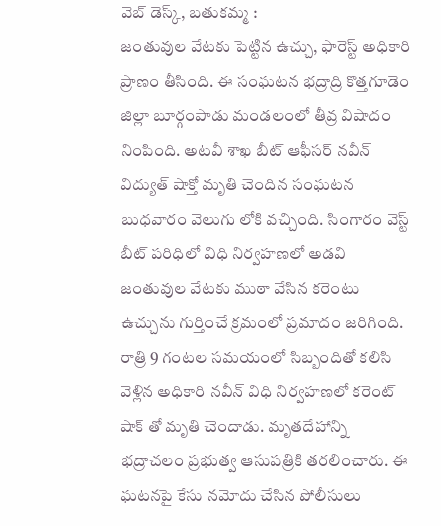వెబ్ డెస్క్, బతుకమ్మ :
జంతువుల వేటకు పెట్టిన ఉచ్చు, ఫారెస్ట్ అధికారి ప్రాణం తీసింది. ఈ సంఘటన భద్రాద్రి కొత్తగూడెం జిల్లా బూర్గంపాడు మండలంలో తీవ్ర విషాదం నింపింది. అటవీ శాఖ బీట్ ఆఫీసర్ నవీన్ విద్యుత్ షాక్తో మృతి చెందిన సంఘటన బుధవారం వెలుగు లోకి వచ్చింది. సింగారం వెస్ట్ బీట్ పరిధిలో విధి నిర్వహణలో అడవి జంతువుల వేటకు ముఠా వేసిన కరెంటు ఉచ్చును గుర్తించే క్రమంలో ప్రమాదం జరిగింది. రాత్రి 9 గంటల సమయంలో సిబ్బందితో కలిసి వెళ్లిన అధికారి నవీన్ విధి నిర్వహణలో కరెంట్ షాక్ తో మృతి చెందాడు. మృతదేహాన్ని భద్రాచలం ప్రభుత్వ ఆసుపత్రికి తరలించారు. ఈ ఘటనపై కేసు నమోదు చేసిన పోలీసులు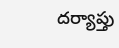దర్యాప్తు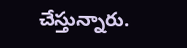చేస్తున్నారు.